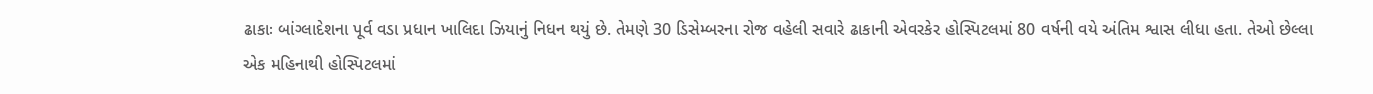ઢાકાઃ બાંગ્લાદેશના પૂર્વ વડા પ્રધાન ખાલિદા ઝિયાનું નિધન થયું છે. તેમણે 30 ડિસેમ્બરના રોજ વહેલી સવારે ઢાકાની એવરકેર હોસ્પિટલમાં 80 વર્ષની વયે અંતિમ શ્વાસ લીધા હતા. તેઓ છેલ્લા એક મહિનાથી હોસ્પિટલમાં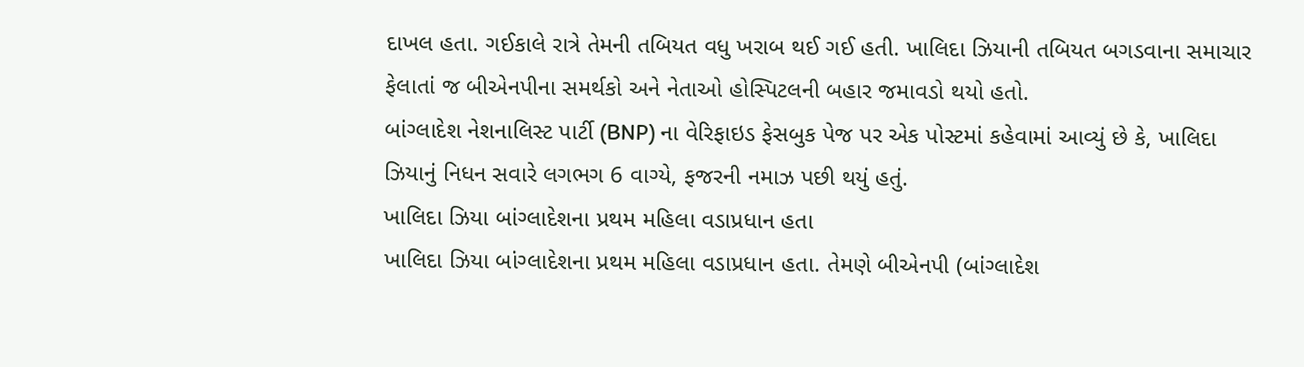દાખલ હતા. ગઈકાલે રાત્રે તેમની તબિયત વધુ ખરાબ થઈ ગઈ હતી. ખાલિદા ઝિયાની તબિયત બગડવાના સમાચાર ફેલાતાં જ બીએનપીના સમર્થકો અને નેતાઓ હોસ્પિટલની બહાર જમાવડો થયો હતો.
બાંગ્લાદેશ નેશનાલિસ્ટ પાર્ટી (BNP) ના વેરિફાઇડ ફેસબુક પેજ પર એક પોસ્ટમાં કહેવામાં આવ્યું છે કે, ખાલિદા ઝિયાનું નિધન સવારે લગભગ 6 વાગ્યે, ફજરની નમાઝ પછી થયું હતું.
ખાલિદા ઝિયા બાંગ્લાદેશના પ્રથમ મહિલા વડાપ્રધાન હતા
ખાલિદા ઝિયા બાંગ્લાદેશના પ્રથમ મહિલા વડાપ્રધાન હતા. તેમણે બીએનપી (બાંગ્લાદેશ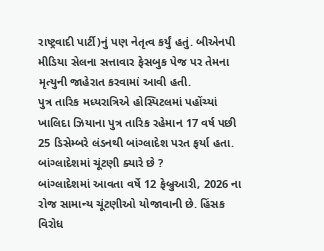રાષ્ટ્રવાદી પાર્ટી)નું પણ નેતૃત્વ કર્યું હતું. બીએનપી મીડિયા સેલના સત્તાવાર ફેસબુક પેજ પર તેમના મૃત્યુની જાહેરાત કરવામાં આવી હતી.
પુત્ર તારિક મધ્યરાત્રિએ હોસ્પિટલમાં પહોંચ્યાં
ખાલિદા ઝિયાના પુત્ર તારિક રહેમાન 17 વર્ષ પછી 25 ડિસેમ્બરે લંડનથી બાંગ્લાદેશ પરત ફર્યા હતા.
બાંગ્લાદેશમાં ચૂંટણી ક્યારે છે ?
બાંગ્લાદેશમાં આવતા વર્ષે 12 ફેબ્રુઆરી, 2026 ના રોજ સામાન્ય ચૂંટણીઓ યોજાવાની છે. હિંસક વિરોધ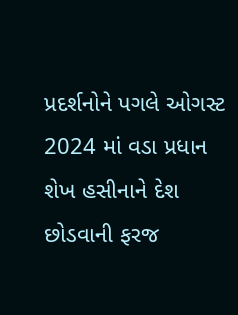પ્રદર્શનોને પગલે ઓગસ્ટ 2024 માં વડા પ્રધાન શેખ હસીનાને દેશ છોડવાની ફરજ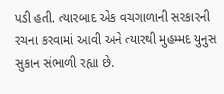પડી હતી. ત્યારબાદ એક વચગાળાની સરકારની રચના કરવામાં આવી અને ત્યારથી મુહમ્મદ યુનુસ સુકાન સંભાળી રહ્યા છે.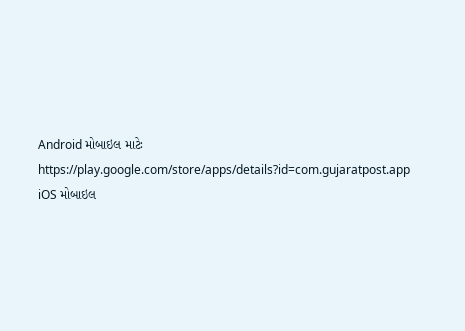Android મોબાઇલ માટેઃ https://play.google.com/store/apps/details?id=com.gujaratpost.app
iOS મોબાઇલ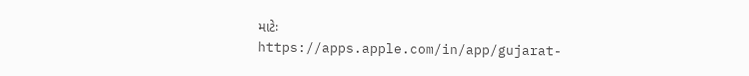માટેઃ https://apps.apple.com/in/app/gujarat-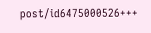post/id6475000526+++